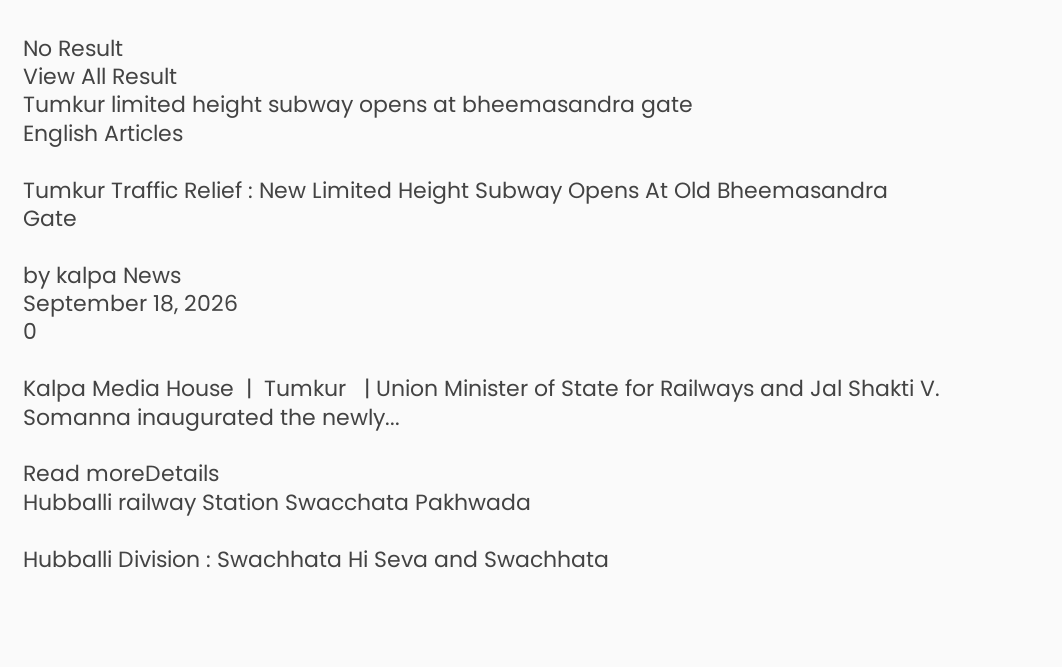No Result
View All Result
Tumkur limited height subway opens at bheemasandra gate
English Articles

Tumkur Traffic Relief : New Limited Height Subway Opens At Old Bheemasandra Gate

by kalpa News
September 18, 2026
0

Kalpa Media House  |  Tumkur   | Union Minister of State for Railways and Jal Shakti V. Somanna inaugurated the newly...

Read moreDetails
Hubballi railway Station Swacchata Pakhwada

Hubballi Division : Swachhata Hi Seva and Swachhata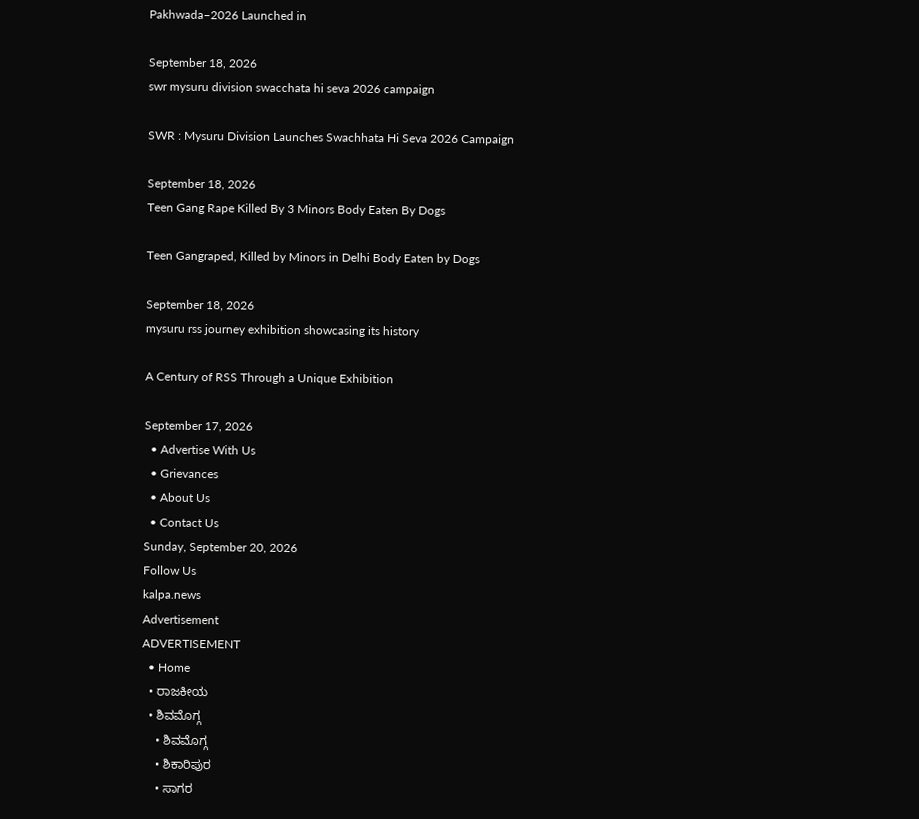Pakhwada–2026 Launched in

September 18, 2026
swr mysuru division swacchata hi seva 2026 campaign

SWR : Mysuru Division Launches Swachhata Hi Seva 2026 Campaign

September 18, 2026
Teen Gang Rape Killed By 3 Minors Body Eaten By Dogs

Teen Gangraped, Killed by Minors in Delhi Body Eaten by Dogs

September 18, 2026
mysuru rss journey exhibition showcasing its history

A Century of RSS Through a Unique Exhibition

September 17, 2026
  • Advertise With Us
  • Grievances
  • About Us
  • Contact Us
Sunday, September 20, 2026
Follow Us
kalpa.news
Advertisement
ADVERTISEMENT
  • Home
  • ರಾಜಕೀಯ
  • ಶಿವಮೊಗ್ಗ
    • ಶಿವಮೊಗ್ಗ
    • ಶಿಕಾರಿಪುರ
    • ಸಾಗರ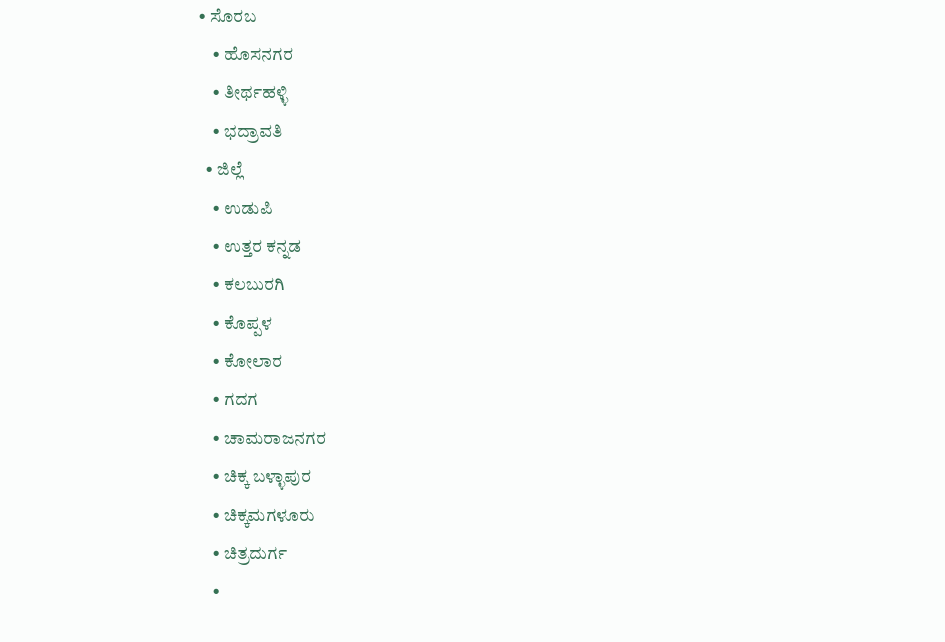• ಸೊರಬ
    • ಹೊಸನಗರ
    • ತೀರ್ಥಹಳ್ಳಿ
    • ಭದ್ರಾವತಿ
  • ಜಿಲ್ಲೆ
    • ಉಡುಪಿ
    • ಉತ್ತರ ಕನ್ನಡ
    • ಕಲಬುರಗಿ
    • ಕೊಪ್ಪಳ
    • ಕೋಲಾರ
    • ಗದಗ
    • ಚಾಮರಾಜನಗರ
    • ಚಿಕ್ಕ ಬಳ್ಳಾಪುರ
    • ಚಿಕ್ಕಮಗಳೂರು
    • ಚಿತ್ರದುರ್ಗ
    •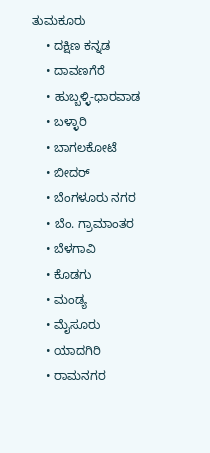ತುಮಕೂರು
    • ದಕ್ಷಿಣ ಕನ್ನಡ
    • ದಾವಣಗೆರೆ
    • ಹುಬ್ಬಳ್ಳಿ-ಧಾರವಾಡ
    • ಬಳ್ಳಾರಿ
    • ಬಾಗಲಕೋಟೆ
    • ಬೀದರ್
    • ಬೆಂಗಳೂರು ನಗರ
    • ಬೆಂ. ಗ್ರಾಮಾಂತರ
    • ಬೆಳಗಾವಿ
    • ಕೊಡಗು
    • ಮಂಡ್ಯ
    • ಮೈಸೂರು
    • ಯಾದಗಿರಿ
    • ರಾಮನಗರ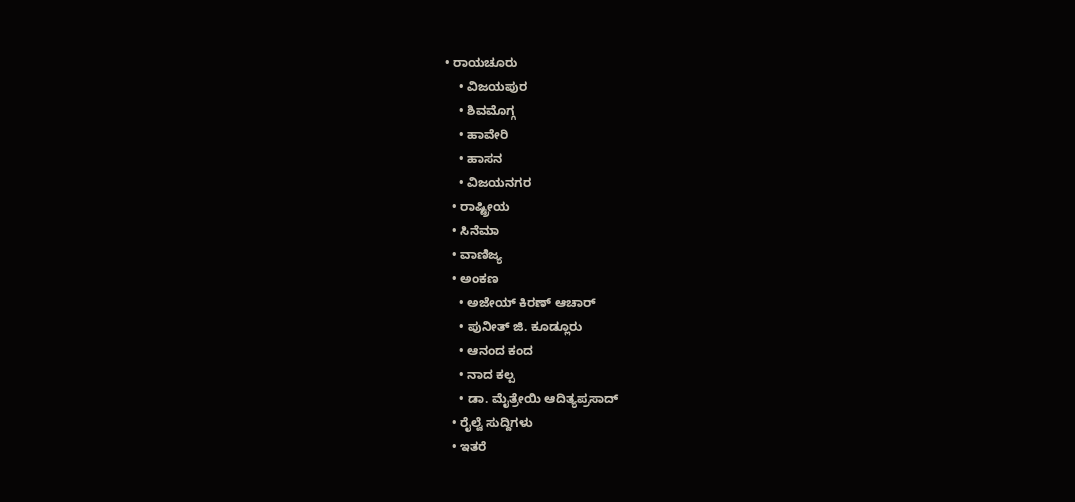• ರಾಯಚೂರು
    • ವಿಜಯಪುರ
    • ಶಿವಮೊಗ್ಗ
    • ಹಾವೇರಿ
    • ಹಾಸನ
    • ವಿಜಯನಗರ
  • ರಾಷ್ಟ್ರೀಯ
  • ಸಿನೆಮಾ
  • ವಾಣಿಜ್ಯ
  • ಅಂಕಣ
    • ಅಜೇಯ್ ಕಿರಣ್ ಆಚಾರ್
    • ಪುನೀತ್ ಜಿ. ಕೂಡ್ಲೂರು
    • ಆನಂದ ಕಂದ
    • ನಾದ ಕಲ್ಪ
    • ಡಾ. ಮೈತ್ರೇಯಿ ಆದಿತ್ಯಪ್ರಸಾದ್
  • ರೈಲ್ವೆ ಸುದ್ದಿಗಳು
  • ಇತರೆ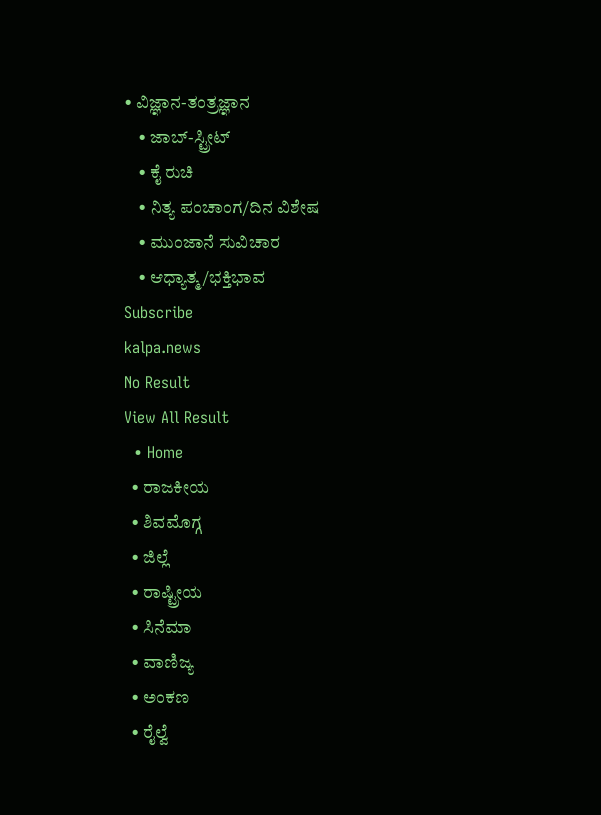• ವಿಜ್ಞಾನ-ತಂತ್ರಜ್ಞಾನ
    • ಜಾಬ್-ಸ್ಟ್ರೀಟ್
    • ಕೈ ರುಚಿ
    • ನಿತ್ಯ ಪಂಚಾಂಗ/ದಿನ ವಿಶೇಷ
    • ಮುಂಜಾನೆ ಸುವಿಚಾರ
    • ಆಧ್ಯಾತ್ಮ/ಭಕ್ತಿಭಾವ
Subscribe
kalpa.news
No Result
View All Result
  • Home
  • ರಾಜಕೀಯ
  • ಶಿವಮೊಗ್ಗ
  • ಜಿಲ್ಲೆ
  • ರಾಷ್ಟ್ರೀಯ
  • ಸಿನೆಮಾ
  • ವಾಣಿಜ್ಯ
  • ಅಂಕಣ
  • ರೈಲ್ವೆ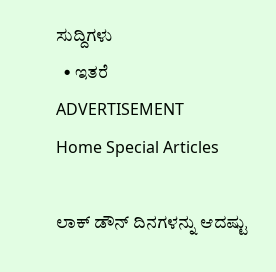ಸುದ್ದಿಗಳು
  • ಇತರೆ
ADVERTISEMENT
Home Special Articles

ಲಾಕ್ ಡೌನ್ ದಿನಗಳನ್ನು ಆದಷ್ಟು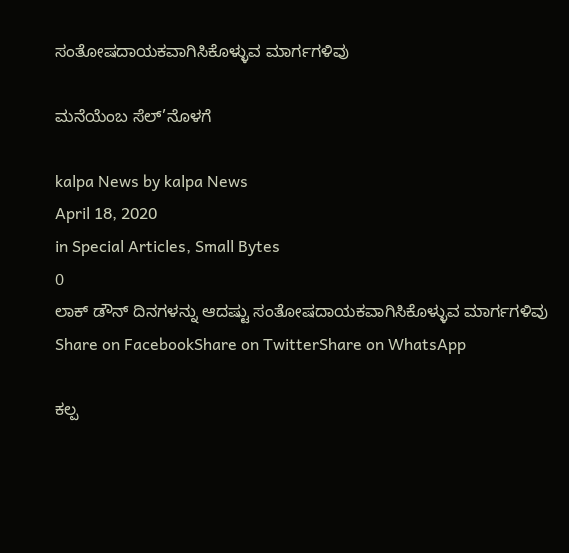ಸಂತೋಷದಾಯಕವಾಗಿಸಿಕೊಳ್ಳುವ ಮಾರ್ಗಗಳಿವು

ಮನೆಯೆಂಬ ಸೆಲ್’ನೊಳಗೆ

kalpa News by kalpa News
April 18, 2020
in Special Articles, Small Bytes
0
ಲಾಕ್ ಡೌನ್ ದಿನಗಳನ್ನು ಆದಷ್ಟು ಸಂತೋಷದಾಯಕವಾಗಿಸಿಕೊಳ್ಳುವ ಮಾರ್ಗಗಳಿವು
Share on FacebookShare on TwitterShare on WhatsApp

ಕಲ್ಪ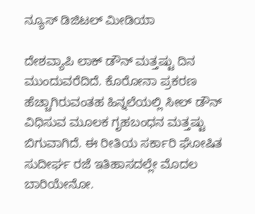ನ್ಯೂಸ್ ಡಿಜಿಟಲ್ ಮೀಡಿಯಾ

ದೇಶವ್ಯಾಪಿ ಲಾಕ್ ಡೌನ್ ಮತ್ತಷ್ಟು ದಿನ ಮುಂದುವರೆದಿದೆ. ಕೊರೋನಾ ಪ್ರಕರಣ ಹೆಚ್ಚಾಗಿರುವಂತಹ ಹಿನ್ನಲೆಯಲ್ಲಿ ಸೀಲ್ ಡೌನ್ ವಿಧಿಸುವ ಮೂಲಕ ಗೃಹಬಂಧನ ಮತ್ತಷ್ಟು ಬಿಗುವಾಗಿದೆ. ಈ ರೀತಿಯ ಸರ್ಕಾರಿ ಘೋಷಿತ ಸುದೀರ್ಘ ರಜೆ ಇತಿಹಾಸದಲ್ಲೇ ಮೊದಲ ಬಾರಿಯೇನೋ.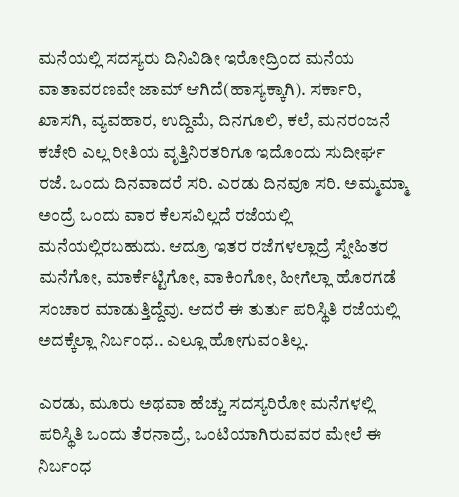ಮನೆಯಲ್ಲಿ ಸದಸ್ಯರು ದಿನಿವಿಡೀ ಇರೋದ್ರಿಂದ ಮನೆಯ ವಾತಾವರಣವೇ ಜಾಮ್ ಆಗಿದೆ(ಹಾಸ್ಯಕ್ಕಾಗಿ). ಸರ್ಕಾರಿ, ಖಾಸಗಿ, ವ್ಯವಹಾರ, ಉದ್ದಿಮೆ, ದಿನಗೂಲಿ, ಕಲೆ, ಮನರಂಜನೆ ಕಚೇರಿ ಎಲ್ಲ ರೀತಿಯ ವೃತ್ತಿನಿರತರಿಗೂ ಇದೊಂದು ಸುದೀರ್ಘ ರಜೆ. ಒಂದು ದಿನವಾದರೆ ಸರಿ. ಎರಡು ದಿನವೂ ಸರಿ. ಅಮ್ಮಮ್ಮಾ ಅಂದ್ರೆ ಒಂದು ವಾರ ಕೆಲಸವಿಲ್ಲದೆ ರಜೆಯಲ್ಲಿ ಮನೆಯಲ್ಲಿರಬಹುದು. ಆದ್ರೂ ಇತರ ರಜೆಗಳಲ್ಲಾದ್ರೆ ಸ್ನೇಹಿತರ ಮನೆಗೋ, ಮಾರ್ಕೆಟ್ಟಿಗೋ, ವಾಕಿಂಗೋ, ಹೀಗೆಲ್ಲಾ ಹೊರಗಡೆ ಸಂಚಾರ ಮಾಡುತ್ತಿದ್ದೆವು. ಆದರೆ ಈ ತುರ್ತು ಪರಿಸ್ಥಿತಿ ರಜೆಯಲ್ಲಿ ಅದಕ್ಕೆಲ್ಲಾ ನಿರ್ಬಂಧ.. ಎಲ್ಲೂ ಹೋಗುವಂತಿಲ್ಲ.

ಎರಡು, ಮೂರು ಅಥವಾ ಹೆಚ್ಚು ಸದಸ್ಯರಿರೋ ಮನೆಗಳಲ್ಲಿ ಪರಿಸ್ಥಿತಿ ಒಂದು ತೆರನಾದ್ರೆ, ಒಂಟಿಯಾಗಿರುವವರ ಮೇಲೆ ಈ ನಿರ್ಬಂಧ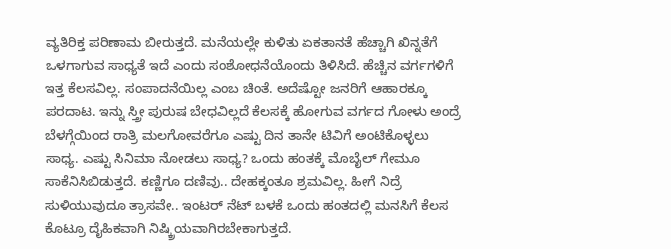ವ್ಯತಿರಿಕ್ತ ಪರಿಣಾಮ ಬೀರುತ್ತದೆ. ಮನೆಯಲ್ಲೇ ಕುಳಿತು ಏಕತಾನತೆ ಹೆಚ್ಚಾಗಿ ಖಿನ್ನತೆಗೆ ಒಳಗಾಗುವ ಸಾಧ್ಯತೆ ಇದೆ ಎಂದು ಸಂಶೋಧನೆಯೊಂದು ತಿಳಿಸಿದೆ. ಹೆಚ್ಚಿನ ವರ್ಗಗಳಿಗೆ ಇತ್ತ ಕೆಲಸವಿಲ್ಲ. ಸಂಪಾದನೆಯಿಲ್ಲ ಎಂಬ ಚಿಂತೆ. ಅದೆಷ್ಟೋ ಜನರಿಗೆ ಆಹಾರಕ್ಕೂ ಪರದಾಟ. ಇನ್ನು ಸ್ತ್ರೀ ಪುರುಷ ಬೇಧವಿಲ್ಲದೆ ಕೆಲಸಕ್ಕೆ ಹೋಗುವ ವರ್ಗದ ಗೋಳು ಅಂದ್ರೆ ಬೆಳಗ್ಗೆಯಿಂದ ರಾತ್ರಿ ಮಲಗೋವರೆಗೂ ಎಷ್ಟು ದಿನ ತಾನೇ ಟಿವಿಗೆ ಅಂಟಿಕೊಳ್ಳಲು ಸಾಧ್ಯ. ಎಷ್ಟು ಸಿನಿಮಾ ನೋಡಲು ಸಾಧ್ಯ? ಒಂದು ಹಂತಕ್ಕೆ ಮೊಬೈಲ್ ಗೇಮೂ ಸಾಕೆನಿಸಿಬಿಡುತ್ತದೆ. ಕಣ್ಣಿಗೂ ದಣಿವು.. ದೇಹಕ್ಕಂತೂ ಶ್ರಮವಿಲ್ಲ. ಹೀಗೆ ನಿದ್ರೆ ಸುಳಿಯುವುದೂ ತ್ರಾಸವೇ.. ಇಂಟರ್ ನೆಟ್ ಬಳಕೆ ಒಂದು ಹಂತದಲ್ಲಿ ಮನಸಿಗೆ ಕೆಲಸ ಕೊಟ್ರೂ ದೈಹಿಕವಾಗಿ ನಿಷ್ಕ್ರಿಯವಾಗಿರಬೇಕಾಗುತ್ತದೆ.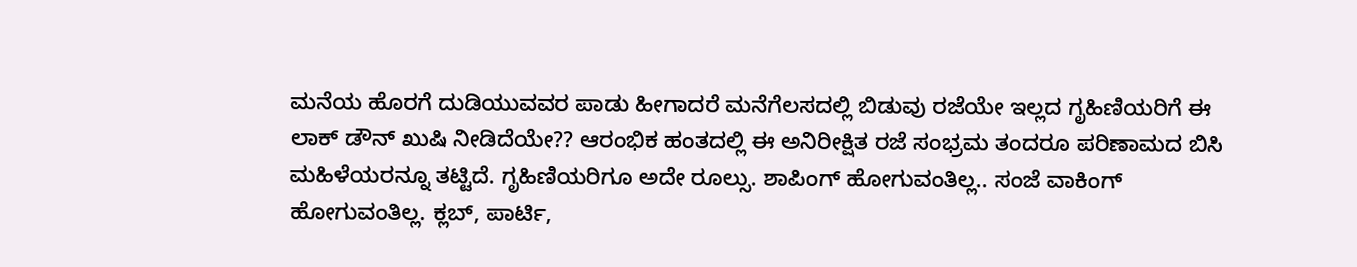ಮನೆಯ ಹೊರಗೆ ದುಡಿಯುವವರ ಪಾಡು ಹೀಗಾದರೆ ಮನೆಗೆಲಸದಲ್ಲಿ ಬಿಡುವು ರಜೆಯೇ ಇಲ್ಲದ ಗೃಹಿಣಿಯರಿಗೆ ಈ ಲಾಕ್ ಡೌನ್ ಖುಷಿ ನೀಡಿದೆಯೇ?? ಆರಂಭಿಕ ಹಂತದಲ್ಲಿ ಈ ಅನಿರೀಕ್ಷಿತ ರಜೆ ಸಂಭ್ರಮ ತಂದರೂ ಪರಿಣಾಮದ ಬಿಸಿ ಮಹಿಳೆಯರನ್ನೂ ತಟ್ಟಿದೆ. ಗೃಹಿಣಿಯರಿಗೂ ಅದೇ ರೂಲ್ಸು. ಶಾಪಿಂಗ್ ಹೋಗುವಂತಿಲ್ಲ.. ಸಂಜೆ ವಾಕಿಂಗ್ ಹೋಗುವಂತಿಲ್ಲ. ಕ್ಲಬ್, ಪಾರ್ಟಿ,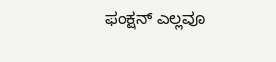ಫಂಕ್ಷನ್ ಎಲ್ಲವೂ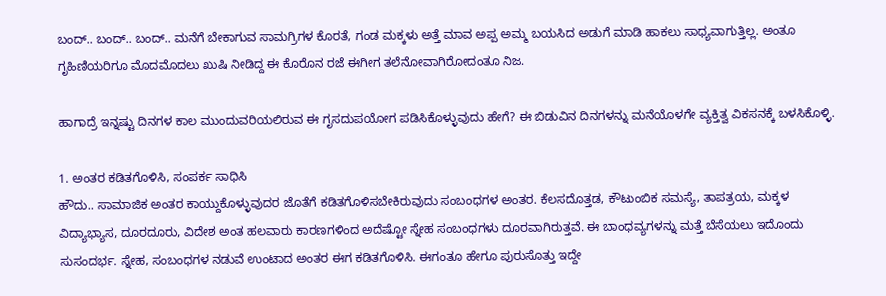ಬಂದ್.. ಬಂದ್.. ಬಂದ್.. ಮನೆಗೆ ಬೇಕಾಗುವ ಸಾಮಗ್ರಿಗಳ ಕೊರತೆ, ಗಂಡ ಮಕ್ಕಳು ಅತ್ತೆ ಮಾವ ಅಪ್ಪ ಅಮ್ಮ ಬಯಸಿದ ಅಡುಗೆ ಮಾಡಿ ಹಾಕಲು ಸಾಧ್ಯವಾಗುತ್ತಿಲ್ಲ. ಅಂತೂ ಗೃಹಿಣಿಯರಿಗೂ ಮೊದಮೊದಲು ಖುಷಿ ನೀಡಿದ್ದ ಈ ಕೊರೊನ ರಜೆ ಈಗೀಗ ತಲೆನೋವಾಗಿರೋದಂತೂ ನಿಜ.

ಹಾಗಾದ್ರೆ ಇನ್ನಷ್ಟು ದಿನಗಳ ಕಾಲ ಮುಂದುವರಿಯಲಿರುವ ಈ ಗೃಸದುಪಯೋಗ ಪಡಿಸಿಕೊಳ್ಳುವುದು ಹೇಗೆ? ಈ ಬಿಡುವಿನ ದಿನಗಳನ್ನು ಮನೆಯೊಳಗೇ ವ್ಯಕ್ತಿತ್ವ ವಿಕಸನಕ್ಕೆ ಬಳಸಿಕೊಳ್ಳಿ.

1. ಅಂತರ ಕಡಿತಗೊಳಿಸಿ, ಸಂಪರ್ಕ ಸಾಧಿಸಿ
ಹೌದು.. ಸಾಮಾಜಿಕ ಅಂತರ ಕಾಯ್ದುಕೊಳ್ಳುವುದರ ಜೊತೆಗೆ ಕಡಿತಗೊಳಿಸಬೇಕಿರುವುದು ಸಂಬಂಧಗಳ ಅಂತರ. ಕೆಲಸದೊತ್ತಡ, ಕೌಟುಂಬಿಕ ಸಮಸ್ಯೆ, ತಾಪತ್ರಯ, ಮಕ್ಕಳ ವಿದ್ಯಾಭ್ಯಾಸ, ದೂರದೂರು, ವಿದೇಶ ಅಂತ ಹಲವಾರು ಕಾರಣಗಳಿಂದ ಅದೆಷ್ಟೋ ಸ್ನೇಹ ಸಂಬಂಧಗಳು ದೂರವಾಗಿರುತ್ತವೆ. ಈ ಬಾಂಧವ್ಯಗಳನ್ನು ಮತ್ತೆ ಬೆಸೆಯಲು ಇದೊಂದು ಸುಸಂದರ್ಭ. ಸ್ನೇಹ, ಸಂಬಂಧಗಳ ನಡುವೆ ಉಂಟಾದ ಅಂತರ ಈಗ ಕಡಿತಗೊಳಿಸಿ. ಈಗಂತೂ ಹೇಗೂ ಪುರುಸೊತ್ತು ಇದ್ದೇ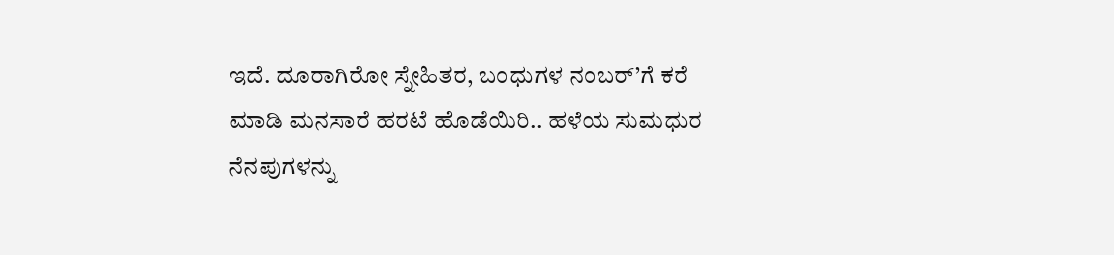ಇದೆ. ದೂರಾಗಿರೋ ಸ್ನೇಹಿತರ, ಬಂಧುಗಳ ನಂಬರ್’ಗೆ ಕರೆ ಮಾಡಿ ಮನಸಾರೆ ಹರಟೆ ಹೊಡೆಯಿರಿ.. ಹಳೆಯ ಸುಮಧುರ ನೆನಪುಗಳನ್ನು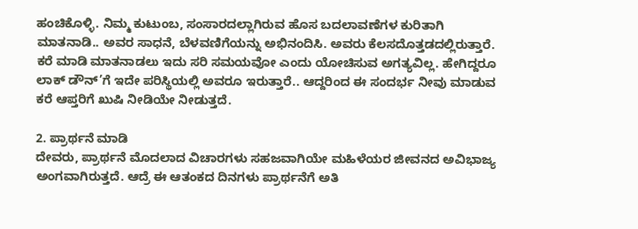ಹಂಚಿಕೊಳ್ಳಿ. ನಿಮ್ಮ ಕುಟುಂಬ, ಸಂಸಾರದಲ್ಲಾಗಿರುವ ಹೊಸ ಬದಲಾವಣೆಗಳ ಕುರಿತಾಗಿ ಮಾತನಾಡಿ.. ಅವರ ಸಾಧನೆ, ಬೆಳವಣಿಗೆಯನ್ನು ಅಭಿನಂದಿಸಿ. ಅವರು ಕೆಲಸದೊತ್ತಡದಲ್ಲಿರುತ್ತಾರೆ. ಕರೆ ಮಾಡಿ ಮಾತನಾಡಲು ಇದು ಸರಿ ಸಮಯವೋ ಎಂದು ಯೋಚಿಸುವ ಅಗತ್ಯವಿಲ್ಲ. ಹೇಗಿದ್ದರೂ ಲಾಕ್ ಡೌನ್’ಗೆ ಇದೇ ಪರಿಸ್ಥಿಯಲ್ಲಿ ಅವರೂ ಇರುತ್ತಾರೆ.. ಆದ್ದರಿಂದ ಈ ಸಂದರ್ಭ ನೀವು ಮಾಡುವ ಕರೆ ಆಪ್ತರಿಗೆ ಖುಷಿ ನೀಡಿಯೇ ನೀಡುತ್ತದೆ.

2. ಪ್ರಾರ್ಥನೆ ಮಾಡಿ
ದೇವರು, ಪ್ರಾರ್ಥನೆ ಮೊದಲಾದ ವಿಚಾರಗಳು ಸಹಜವಾಗಿಯೇ ಮಹಿಳೆಯರ ಜೀವನದ ಅವಿಭಾಜ್ಯ ಅಂಗವಾಗಿರುತ್ತದೆ. ಆದ್ರೆ ಈ ಆತಂಕದ ದಿನಗಳು ಪ್ರಾರ್ಥನೆಗೆ ಅತಿ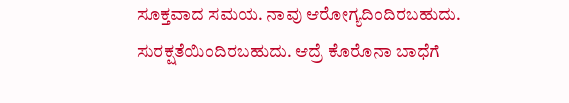ಸೂಕ್ತವಾದ ಸಮಯ. ನಾವು ಆರೋಗ್ಯದಿಂದಿರಬಹುದು. ಸುರಕ್ಷತೆಯಿಂದಿರಬಹುದು. ಆದ್ರೆ ಕೊರೊನಾ ಬಾಧೆಗೆ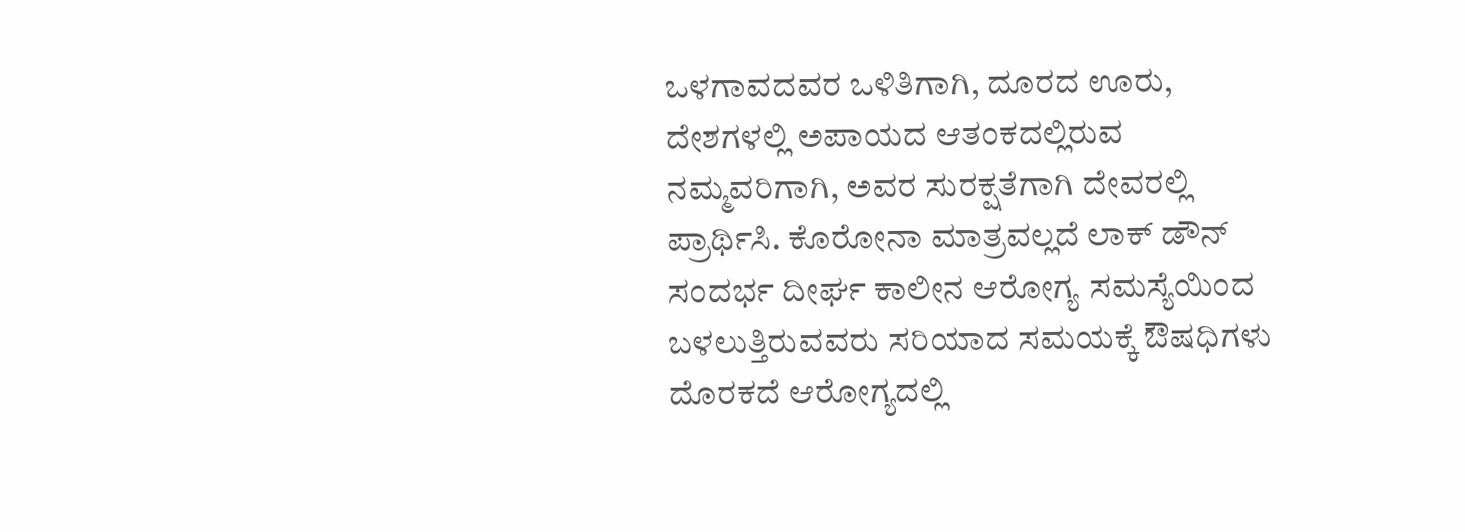ಒಳಗಾವದವರ ಒಳಿತಿಗಾಗಿ, ದೂರದ ಊರು, ದೇಶಗಳಲ್ಲಿ ಅಪಾಯದ ಆತಂಕದಲ್ಲಿರುವ ನಮ್ಮವರಿಗಾಗಿ, ಅವರ ಸುರಕ್ಷತೆಗಾಗಿ ದೇವರಲ್ಲಿ ಪ್ರಾರ್ಥಿಸಿ. ಕೊರೋನಾ ಮಾತ್ರವಲ್ಲದೆ ಲಾಕ್ ಡೌನ್ ಸಂದರ್ಭ ದೀರ್ಘ ಕಾಲೀನ ಆರೋಗ್ಯ ಸಮಸ್ಯೆಯಿಂದ ಬಳಲುತ್ತಿರುವವರು ಸರಿಯಾದ ಸಮಯಕ್ಕೆ ಔಷಧಿಗಳು ದೊರಕದೆ ಆರೋಗ್ಯದಲ್ಲಿ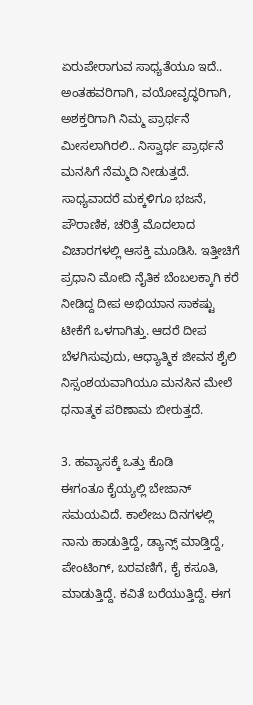ಏರುಪೇರಾಗುವ ಸಾಧ್ಯತೆಯೂ ಇದೆ.. ಅಂತಹವರಿಗಾಗಿ, ವಯೋವೃದ್ಧರಿಗಾಗಿ, ಅಶಕ್ತರಿಗಾಗಿ ನಿಮ್ಮ ಪ್ರಾರ್ಥನೆ ಮೀಸಲಾಗಿರಲಿ.. ನಿಸ್ವಾರ್ಥ ಪ್ರಾರ್ಥನೆ ಮನಸಿಗೆ ನೆಮ್ಮದಿ ನೀಡುತ್ತದೆ. ಸಾಧ್ಯವಾದರೆ ಮಕ್ಕಳಿಗೂ ಭಜನೆ, ಪೌರಾಣಿಕ, ಚರಿತ್ರೆ ಮೊದಲಾದ ವಿಚಾರಗಳಲ್ಲಿ ಆಸಕ್ತಿ ಮೂಡಿಸಿ. ಇತ್ತೀಚಿಗೆ ಪ್ರಧಾನಿ ಮೋದಿ ನೈತಿಕ ಬೆಂಬಲಕ್ಕಾಗಿ ಕರೆ ನೀಡಿದ್ದ ದೀಪ ಅಭಿಯಾನ ಸಾಕಷ್ಟು ಟೀಕೆಗೆ ಒಳಗಾಗಿತ್ತು. ಆದರೆ ದೀಪ ಬೆಳಗಿಸುವುದು, ಆಧ್ಯಾತ್ಮಿಕ ಜೀವನ ಶೈಲಿ ನಿಸ್ಸಂಶಯವಾಗಿಯೂ ಮನಸಿನ ಮೇಲೆ ಧನಾತ್ಮಕ ಪರಿಣಾಮ ಬೀರುತ್ತದೆ.

3. ಹವ್ಯಾಸಕ್ಕೆ ಒತ್ತು ಕೊಡಿ
ಈಗಂತೂ ಕೈಯ್ಯಲ್ಲಿ ಬೇಜಾನ್ ಸಮಯವಿದೆ. ಕಾಲೇಜು ದಿನಗಳಲ್ಲಿ ನಾನು ಹಾಡುತ್ತಿದ್ದೆ, ಡ್ಯಾನ್ಸ್‌ ಮಾಡ್ತಿದ್ದೆ, ಪೇಂಟಿಂಗ್, ಬರವಣಿಗೆ, ಕೈ ಕಸೂತಿ, ಮಾಡುತ್ತಿದ್ದೆ. ಕವಿತೆ ಬರೆಯುತ್ತಿದ್ದೆ. ಈಗ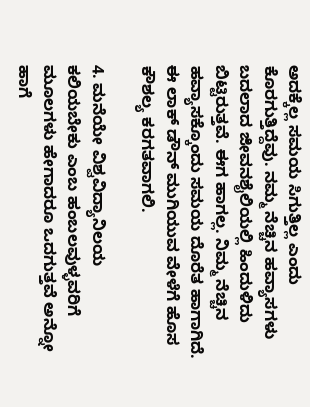ಅದಕ್ಕೆಲ್ಲ ಸಮಯ ಸಿಗುತ್ತಿಲ್ಲ ಎಂದು ಕೊರಗುತ್ತಿದ್ದೆವು. ನಮ್ಮ ನೆಚ್ಚಿನ ಹವ್ಯಾಸಗಳು ಬದಲಾದ ಜೀವನಶೈಲಿಯಲ್ಲಿ ಹಿಂದುಳಿದು ಬಿಟ್ಟಿರುತ್ತವೆ. ಈಗ ಹಾಗಲ್ಲ. ನಿಮ್ಮ ನೆಚ್ಚಿನ ಹವ್ಯಾಸಕ್ಕೊಂದು ಸಮಯ ದೊರೆತ ಹಾಗಾಗಿದೆ. ಈ ಲಾಕ್ ಡೌನ್ ಮುಗಿಯುವ ವೇಳೆಗೆ ಹೊಸ ಕೌಶಲ್ಯ ಕರಗತವಾಗಲಿ.

4. ಮನೆಯೇ ವಿಶ್ವವಿದ್ಯಾನಿಲಯ
ಕಲಿಯಬೇಕು ಎಂಬ ಹಂಬಲವುಳ್ಳವರಿಗೆ ಮೂಲಗಳು ಹೇಗಾದರೂ ಒದಗುತ್ತವೆ ಅನ್ನೋ ಹಾಗೆ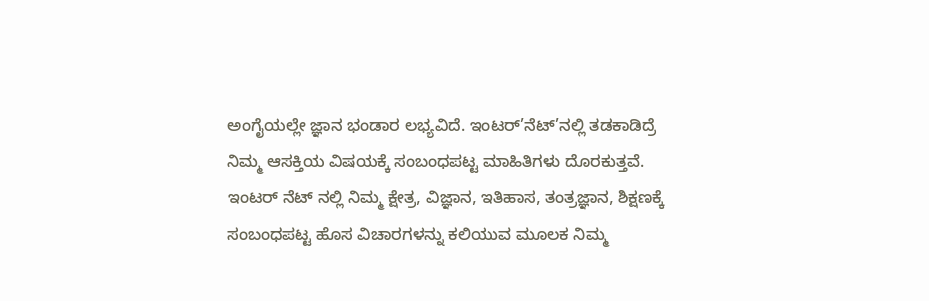ಅಂಗೈಯಲ್ಲೇ ಜ್ಞಾನ ಭಂಡಾರ ಲಭ್ಯವಿದೆ. ಇಂಟರ್’ನೆಟ್’ನಲ್ಲಿ ತಡಕಾಡಿದ್ರೆ ನಿಮ್ಮ ಆಸಕ್ತಿಯ ವಿಷಯಕ್ಕೆ ಸಂಬಂಧಪಟ್ಟ ಮಾಹಿತಿಗಳು ದೊರಕುತ್ತವೆ. ಇಂಟರ್ ನೆಟ್ ನಲ್ಲಿ ನಿಮ್ಮ ಕ್ಷೇತ್ರ, ವಿಜ್ಞಾನ, ಇತಿಹಾಸ, ತಂತ್ರಜ್ಞಾನ, ಶಿಕ್ಷಣಕ್ಕೆ ಸಂಬಂಧಪಟ್ಟ ಹೊಸ ವಿಚಾರಗಳನ್ನು ಕಲಿಯುವ ಮೂಲಕ ನಿಮ್ಮ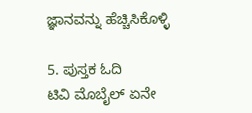ಜ್ಞಾನವನ್ನು ಹೆಚ್ಚಿಸಿಕೊಳ್ಳಿ

5. ಪುಸ್ತಕ ಓದಿ
ಟಿವಿ ಮೊಬೈಲ್ ಏನೇ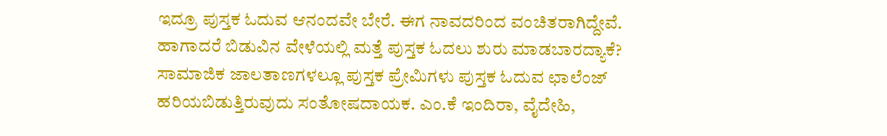ಇದ್ರೂ ಪುಸ್ತಕ ಓದುವ ಆನಂದವೇ ಬೇರೆ. ಈಗ ನಾವದರಿಂದ ವಂಚಿತರಾಗಿದ್ದೇವೆ. ಹಾಗಾದರೆ ಬಿಡುವಿನ ವೇಳೆಯಲ್ಲಿ ಮತ್ತೆ ಪುಸ್ತಕ ಓದಲು ಶುರು ಮಾಡಬಾರದ್ಯಾಕೆ? ಸಾಮಾಜಿಕ ಜಾಲತಾಣಗಳಲ್ಲೂ ಪುಸ್ತಕ ಪ್ರೇಮಿಗಳು ಪುಸ್ತಕ ಓದುವ ಛಾಲೆಂಜ್ ಹರಿಯಬಿಡುತ್ತಿರುವುದು ಸಂತೋಷದಾಯಕ. ಎಂ.ಕೆ ಇಂದಿರಾ, ವೈದೇಹಿ,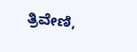ತ್ರಿವೇಣಿ,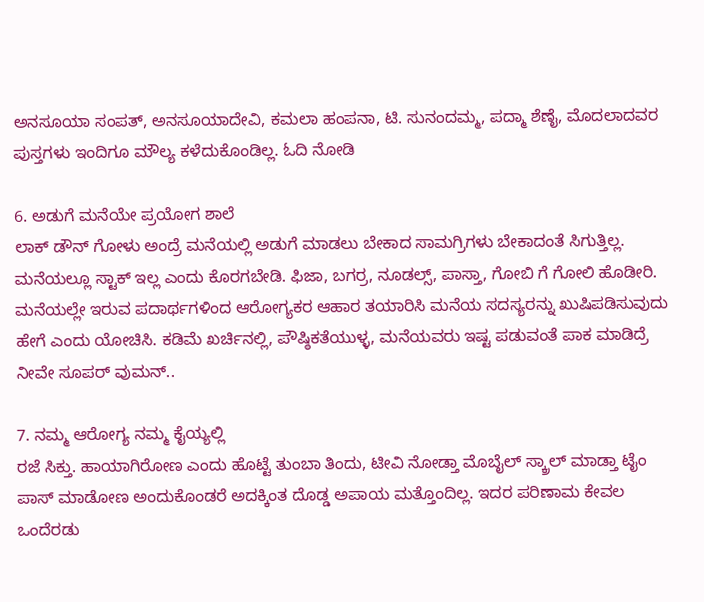ಅನಸೂಯಾ ಸಂಪತ್, ಅನಸೂಯಾದೇವಿ, ಕಮಲಾ ಹಂಪನಾ, ಟಿ. ಸುನಂದಮ್ಮ, ಪದ್ಮಾ ಶೆಣೈ, ಮೊದಲಾದವರ ಪುಸ್ತಗಳು ಇಂದಿಗೂ ಮೌಲ್ಯ ಕಳೆದುಕೊಂಡಿಲ್ಲ. ಓದಿ ನೋಡಿ

6. ಅಡುಗೆ ಮನೆಯೇ ಪ್ರಯೋಗ ಶಾಲೆ
ಲಾಕ್ ಡೌನ್ ಗೋಳು ಅಂದ್ರೆ ಮನೆಯಲ್ಲಿ ಅಡುಗೆ ಮಾಡಲು ಬೇಕಾದ ಸಾಮಗ್ರಿಗಳು ಬೇಕಾದಂತೆ ಸಿಗುತ್ತಿಲ್ಲ. ಮನೆಯಲ್ಲೂ ಸ್ಟಾಕ್ ಇಲ್ಲ ಎಂದು ಕೊರಗಬೇಡಿ. ಫಿಜಾ, ಬಗರ್ರ, ನೂಡಲ್ಸ್, ಪಾಸ್ತಾ, ಗೋಬಿ ಗೆ ಗೋಲಿ ಹೊಡೀರಿ. ಮನೆಯಲ್ಲೇ ಇರುವ ಪದಾರ್ಥಗಳಿಂದ ಆರೋಗ್ಯಕರ ಆಹಾರ ತಯಾರಿಸಿ ಮನೆಯ ಸದಸ್ಯರನ್ನು ಖುಷಿಪಡಿಸುವುದು ಹೇಗೆ ಎಂದು ಯೋಚಿಸಿ. ಕಡಿಮೆ ಖರ್ಚಿನಲ್ಲಿ, ಪೌಷ್ಠಿಕತೆಯುಳ್ಳ, ಮನೆಯವರು ಇಷ್ಟ ಪಡುವಂತೆ ಪಾಕ ಮಾಡಿದ್ರೆ ನೀವೇ ಸೂಪರ್ ವುಮನ್..

7. ನಮ್ಮ ಆರೋಗ್ಯ ನಮ್ಮ ಕೈಯ್ಯಲ್ಲಿ
ರಜೆ ಸಿಕ್ತು. ಹಾಯಾಗಿರೋಣ ಎಂದು ಹೊಟ್ಟೆ ತುಂಬಾ ತಿಂದು, ಟೀವಿ ನೋಡ್ತಾ ಮೊಬೈಲ್ ಸ್ಕ್ರಾಲ್ ಮಾಡ್ತಾ ಟೈಂ ಪಾಸ್ ಮಾಡೋಣ ಅಂದುಕೊಂಡರೆ ಅದಕ್ಕಿಂತ ದೊಡ್ಡ ಅಪಾಯ ಮತ್ತೊಂದಿಲ್ಲ. ಇದರ ಪರಿಣಾಮ ಕೇವಲ ಒಂದೆರಡು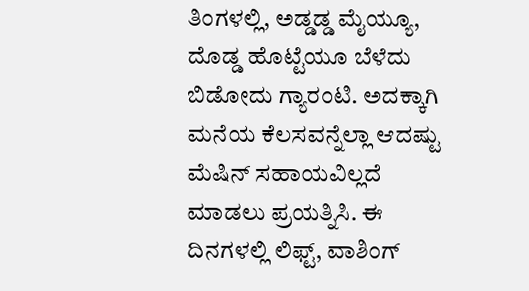ತಿಂಗಳಲ್ಲಿ, ಅಡ್ಡಡ್ಡ ಮೈಯ್ಯೂ, ದೊಡ್ಡ ಹೊಟ್ಟೆಯೂ ಬೆಳೆದು ಬಿಡೋದು ಗ್ಯಾರಂಟಿ. ಅದಕ್ಕಾಗಿ ಮನೆಯ ಕೆಲಸವನ್ನೆಲ್ಲಾ ಆದಷ್ಟು ಮೆಷಿನ್ ಸಹಾಯವಿಲ್ಲದೆ ಮಾಡಲು ಪ್ರಯತ್ನಿಸಿ. ಈ ದಿನಗಳಲ್ಲಿ ಲಿಫ್ಟ್, ವಾಶಿಂಗ್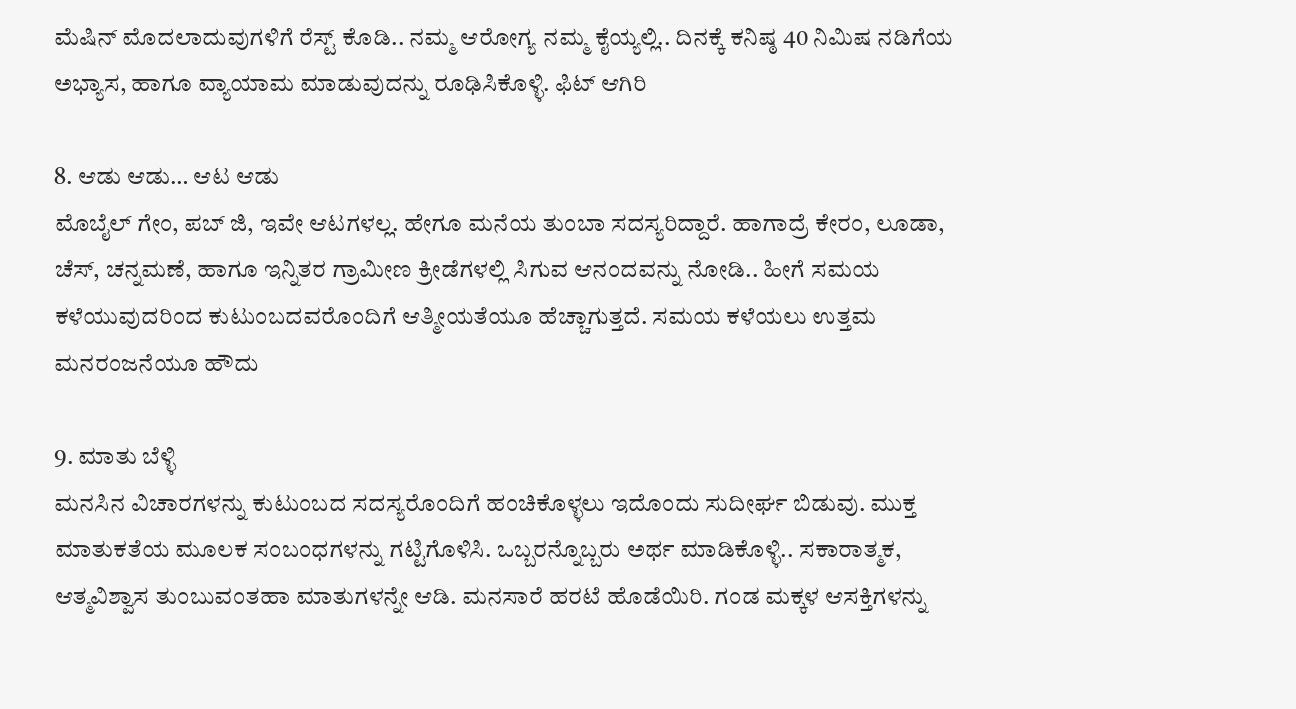ಮೆಷಿನ್ ಮೊದಲಾದುವುಗಳಿಗೆ ರೆಸ್ಟ್ ಕೊಡಿ.. ನಮ್ಮ ಆರೋಗ್ಯ ನಮ್ಮ ಕೈಯ್ಯಲ್ಲಿ.. ದಿನಕ್ಕೆ ಕನಿಷ್ಠ 40 ನಿಮಿಷ ನಡಿಗೆಯ ಅಭ್ಯಾಸ, ಹಾಗೂ ವ್ಯಾಯಾಮ ಮಾಡುವುದನ್ನು ರೂಢಿಸಿಕೊಳ್ಳಿ. ಫಿಟ್ ಆಗಿರಿ

8. ಆಡು ಆಡು… ಆಟ ಆಡು
ಮೊಬೈಲ್ ಗೇಂ, ಪಬ್ ಜಿ, ಇವೇ ಆಟಗಳಲ್ಲ. ಹೇಗೂ ಮನೆಯ ತುಂಬಾ ಸದಸ್ಯರಿದ್ದಾರೆ. ಹಾಗಾದ್ರೆ ಕೇರಂ, ಲೂಡಾ, ಚೆಸ್, ಚನ್ನಮಣೆ, ಹಾಗೂ ಇನ್ನಿತರ ಗ್ರಾಮೀಣ ಕ್ರೀಡೆಗಳಲ್ಲಿ ಸಿಗುವ ಆನಂದವನ್ನು ನೋಡಿ.. ಹೀಗೆ ಸಮಯ ಕಳೆಯುವುದರಿಂದ ಕುಟುಂಬದವರೊಂದಿಗೆ ಆತ್ಮೀಯತೆಯೂ ಹೆಚ್ಚಾಗುತ್ತದೆ. ಸಮಯ ಕಳೆಯಲು ಉತ್ತಮ ಮನರಂಜನೆಯೂ ಹೌದು

9. ಮಾತು ಬೆಳ್ಳಿ
ಮನಸಿನ ವಿಚಾರಗಳನ್ನು ಕುಟುಂಬದ ಸದಸ್ಯರೊಂದಿಗೆ ಹಂಚಿಕೊಳ್ಳಲು ಇದೊಂದು ಸುದೀರ್ಘ ಬಿಡುವು. ಮುಕ್ತ ಮಾತುಕತೆಯ ಮೂಲಕ ಸಂಬಂಧಗಳನ್ನು ಗಟ್ಟಿಗೊಳಿಸಿ. ಒಬ್ಬರನ್ನೊಬ್ಬರು ಅರ್ಥ ಮಾಡಿಕೊಳ್ಳಿ.. ಸಕಾರಾತ್ಮಕ, ಆತ್ಮವಿಶ್ವಾಸ ತುಂಬುವಂತಹಾ ಮಾತುಗಳನ್ನೇ ಆಡಿ. ಮನಸಾರೆ ಹರಟೆ ಹೊಡೆಯಿರಿ. ಗಂಡ ಮಕ್ಕಳ ಆಸಕ್ತಿಗಳನ್ನು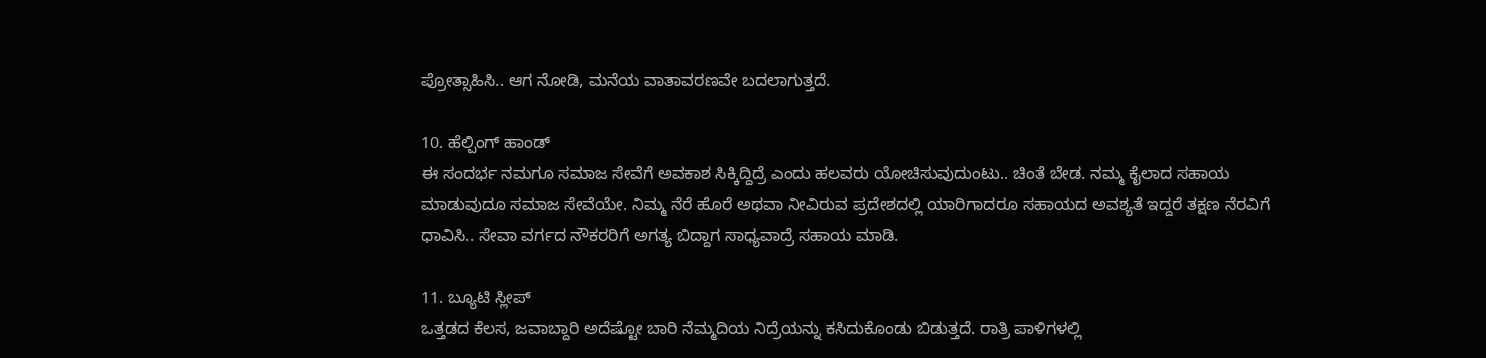ಪ್ರೋತ್ಸಾಹಿಸಿ.. ಆಗ ನೋಡಿ, ಮನೆಯ ವಾತಾವರಣವೇ ಬದಲಾಗುತ್ತದೆ.

10. ಹೆಲ್ಪಿಂಗ್ ಹಾಂಡ್
ಈ ಸಂದರ್ಭ ನಮಗೂ ಸಮಾಜ ಸೇವೆಗೆ ಅವಕಾಶ ಸಿಕ್ಕಿದ್ದಿದ್ರೆ ಎಂದು ಹಲವರು ಯೋಚಿಸುವುದುಂಟು.. ಚಿಂತೆ ಬೇಡ. ನಮ್ಮ ಕೈಲಾದ ಸಹಾಯ ಮಾಡುವುದೂ ಸಮಾಜ ಸೇವೆಯೇ. ನಿಮ್ಮ ನೆರೆ ಹೊರೆ ಅಥವಾ ನೀವಿರುವ ಪ್ರದೇಶದಲ್ಲಿ ಯಾರಿಗಾದರೂ ಸಹಾಯದ ಅವಶ್ಯತೆ ಇದ್ದರೆ ತಕ್ಷಣ ನೆರವಿಗೆ ಧಾವಿಸಿ.. ಸೇವಾ ವರ್ಗದ ನೌಕರರಿಗೆ ಅಗತ್ಯ ಬಿದ್ದಾಗ ಸಾಧ್ಯವಾದ್ರೆ ಸಹಾಯ ಮಾಡಿ.

11. ಬ್ಯೂಟಿ ಸ್ಲೀಪ್
ಒತ್ತಡದ ಕೆಲಸ, ಜವಾಬ್ದಾರಿ ಅದೆಷ್ಟೋ ಬಾರಿ ನೆಮ್ಮದಿಯ ನಿದ್ರೆಯನ್ನು ಕಸಿದುಕೊಂಡು ಬಿಡುತ್ತದೆ. ರಾತ್ರಿ ಪಾಳಿಗಳಲ್ಲಿ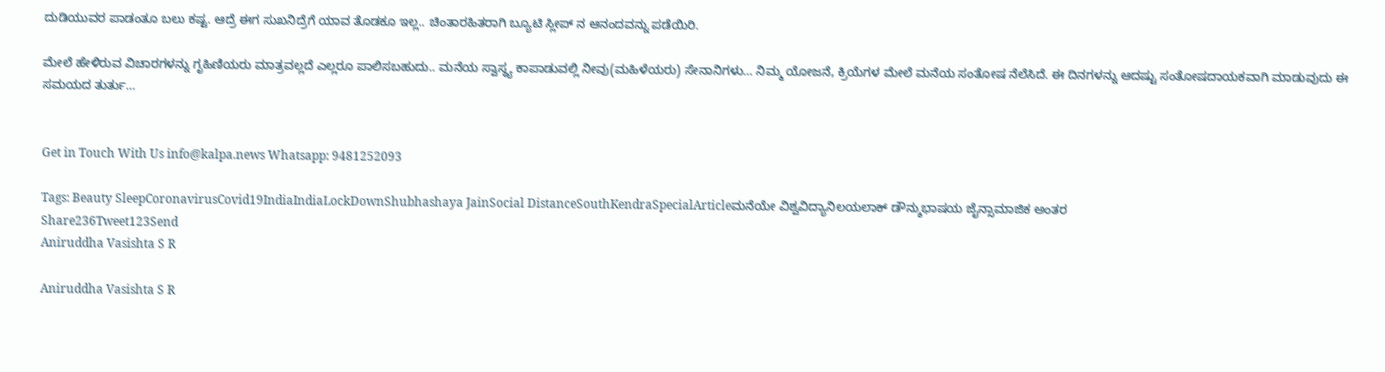ದುಡಿಯುವರ ಪಾಡಂತೂ ಬಲು ಕಷ್ಟ. ಆದ್ರೆ ಈಗ ಸುಖನಿದ್ರೆಗೆ ಯಾವ ತೊಡಕೂ ಇಲ್ಲ.. ಚಿಂತಾರಹಿತರಾಗಿ ಬ್ಯೂಟಿ ಸ್ಲೀಪ್ ನ ಆನಂದವನ್ನು ಪಡೆಯಿರಿ.

ಮೇಲೆ ಹೇಳಿರುವ ವಿಚಾರಗಳನ್ನು ಗೃಹಿಣಿಯರು ಮಾತ್ರವಲ್ಲದೆ ಎಲ್ಲರೂ ಪಾಲಿಸಬಹುದು.. ಮನೆಯ ಸ್ವಾಸ್ಥ್ಯ ಕಾಪಾಡುವಲ್ಲಿ ನೀವು(ಮಹಿಳೆಯರು) ಸೇನಾನಿಗಳು… ನಿಮ್ಮ ಯೋಜನೆ, ಕ್ರಿಯೆಗಳ ಮೇಲೆ ಮನೆಯ ಸಂತೋಷ ನೆಲೆಸಿದೆ. ಈ ದಿನಗಳನ್ನು ಆದಷ್ಟು ಸಂತೋಷದಾಯಕವಾಗಿ ಮಾಡುವುದು ಈ ಸಮಯದ ತುರ್ತು…


Get in Touch With Us info@kalpa.news Whatsapp: 9481252093

Tags: Beauty SleepCoronavirusCovid19IndiaIndiaLockDownShubhashaya JainSocial DistanceSouthKendraSpecialArticleಮನೆಯೇ ವಿಶ್ವವಿದ್ಯಾನಿಲಯಲಾಕ್ ಡೌನ್ಶುಭಾಷಯ ಜೈನ್ಸಾಮಾಜಿಕ ಅಂತರ
Share236Tweet123Send
Aniruddha Vasishta S R

Aniruddha Vasishta S R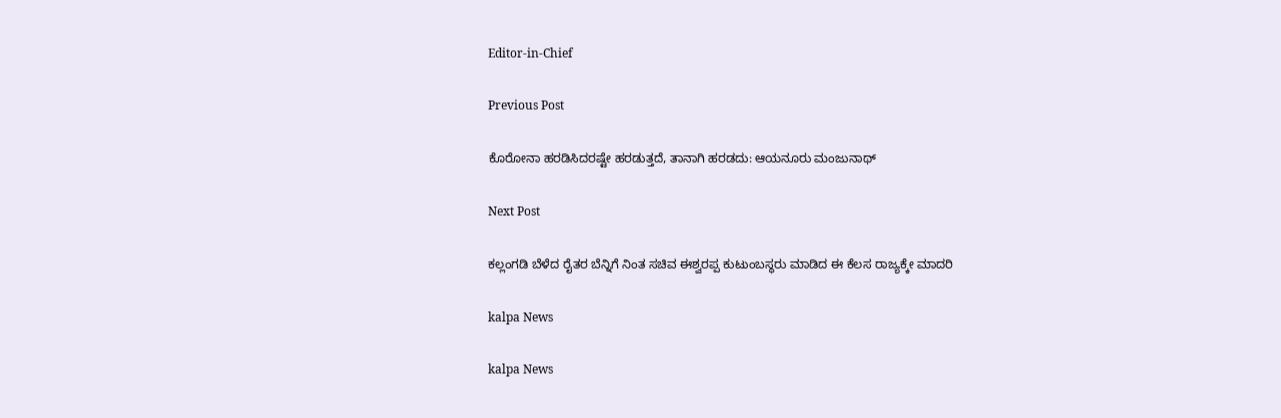Editor-in-Chief

Previous Post

ಕೊರೋನಾ ಹರಡಿಸಿದರಷ್ಟೇ ಹರಡುತ್ತದೆ, ತಾನಾಗಿ ಹರಡದು: ಆಯನೂರು ಮಂಜುನಾಥ್

Next Post

ಕಲ್ಲಂಗಡಿ ಬೆಳೆದ ರೈತರ ಬೆನ್ನಿಗೆ ನಿಂತ ಸಚಿವ ಈಶ್ವರಪ್ಪ ಕುಟುಂಬಸ್ಥರು ಮಾಡಿದ ಈ ಕೆಲಸ ರಾಜ್ಯಕ್ಕೇ ಮಾದರಿ

kalpa News

kalpa News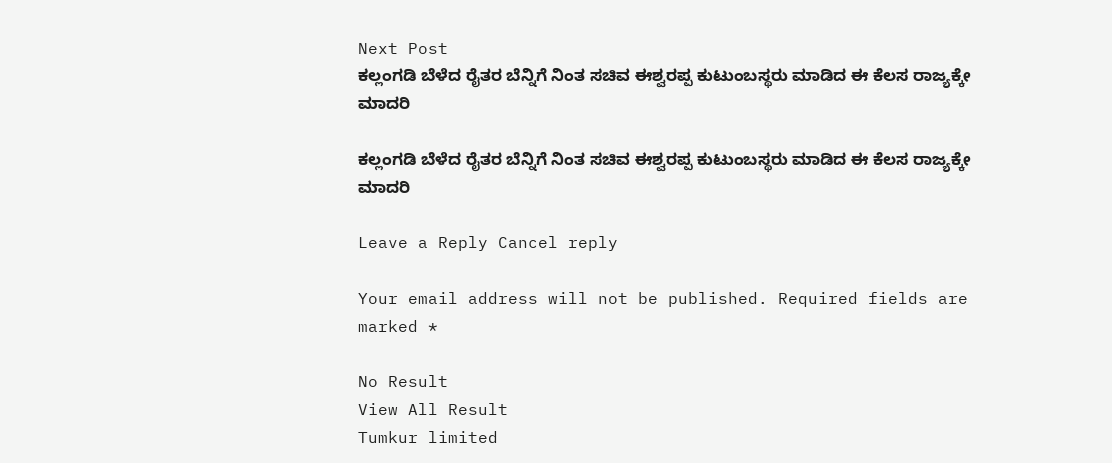Next Post
ಕಲ್ಲಂಗಡಿ ಬೆಳೆದ ರೈತರ ಬೆನ್ನಿಗೆ ನಿಂತ ಸಚಿವ ಈಶ್ವರಪ್ಪ ಕುಟುಂಬಸ್ಥರು ಮಾಡಿದ ಈ ಕೆಲಸ ರಾಜ್ಯಕ್ಕೇ ಮಾದರಿ

ಕಲ್ಲಂಗಡಿ ಬೆಳೆದ ರೈತರ ಬೆನ್ನಿಗೆ ನಿಂತ ಸಚಿವ ಈಶ್ವರಪ್ಪ ಕುಟುಂಬಸ್ಥರು ಮಾಡಿದ ಈ ಕೆಲಸ ರಾಜ್ಯಕ್ಕೇ ಮಾದರಿ

Leave a Reply Cancel reply

Your email address will not be published. Required fields are marked *

No Result
View All Result
Tumkur limited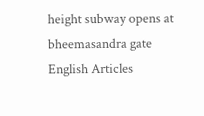height subway opens at bheemasandra gate
English Articles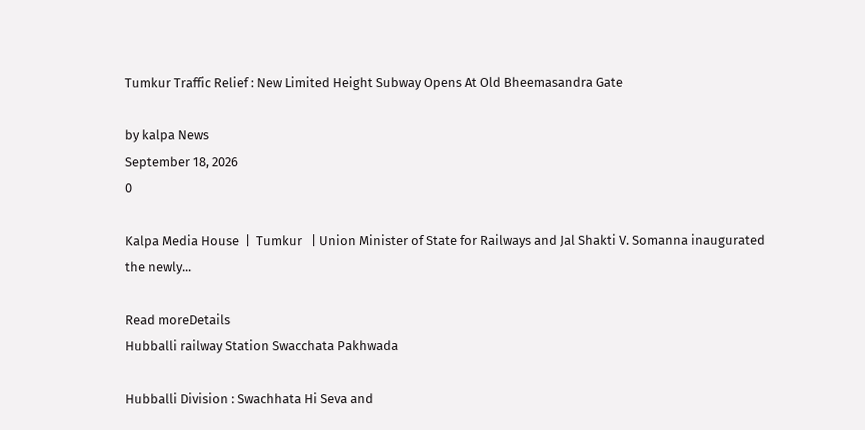Tumkur Traffic Relief : New Limited Height Subway Opens At Old Bheemasandra Gate

by kalpa News
September 18, 2026
0

Kalpa Media House  |  Tumkur   | Union Minister of State for Railways and Jal Shakti V. Somanna inaugurated the newly...

Read moreDetails
Hubballi railway Station Swacchata Pakhwada

Hubballi Division : Swachhata Hi Seva and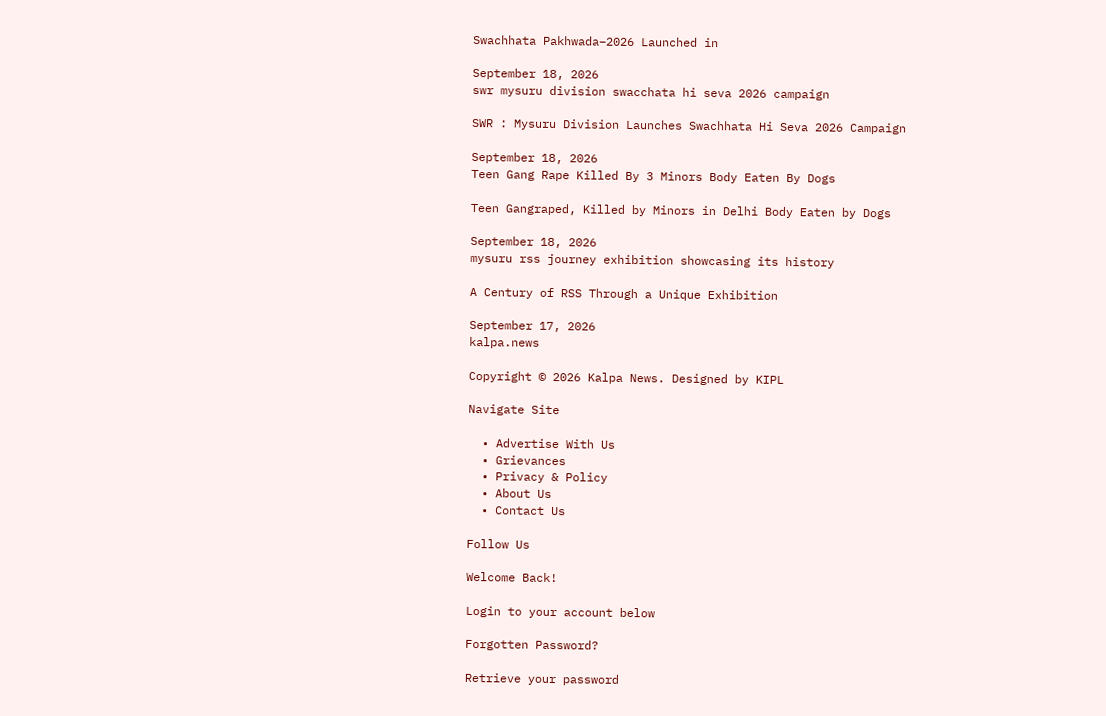Swachhata Pakhwada–2026 Launched in

September 18, 2026
swr mysuru division swacchata hi seva 2026 campaign

SWR : Mysuru Division Launches Swachhata Hi Seva 2026 Campaign

September 18, 2026
Teen Gang Rape Killed By 3 Minors Body Eaten By Dogs

Teen Gangraped, Killed by Minors in Delhi Body Eaten by Dogs

September 18, 2026
mysuru rss journey exhibition showcasing its history

A Century of RSS Through a Unique Exhibition

September 17, 2026
kalpa.news

Copyright © 2026 Kalpa News. Designed by KIPL

Navigate Site

  • Advertise With Us
  • Grievances
  • Privacy & Policy
  • About Us
  • Contact Us

Follow Us

Welcome Back!

Login to your account below

Forgotten Password?

Retrieve your password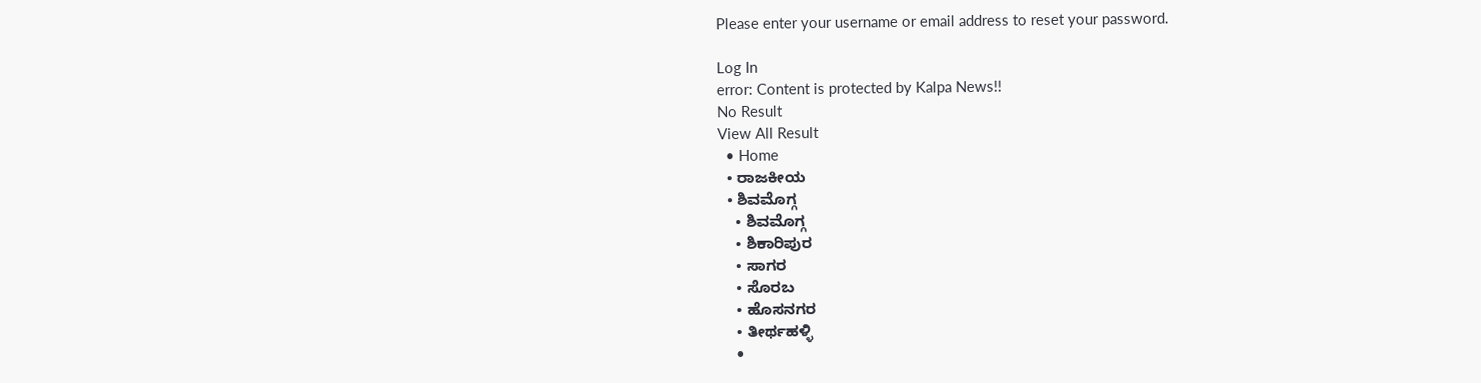Please enter your username or email address to reset your password.

Log In
error: Content is protected by Kalpa News!!
No Result
View All Result
  • Home
  • ರಾಜಕೀಯ
  • ಶಿವಮೊಗ್ಗ
    • ಶಿವಮೊಗ್ಗ
    • ಶಿಕಾರಿಪುರ
    • ಸಾಗರ
    • ಸೊರಬ
    • ಹೊಸನಗರ
    • ತೀರ್ಥಹಳ್ಳಿ
    •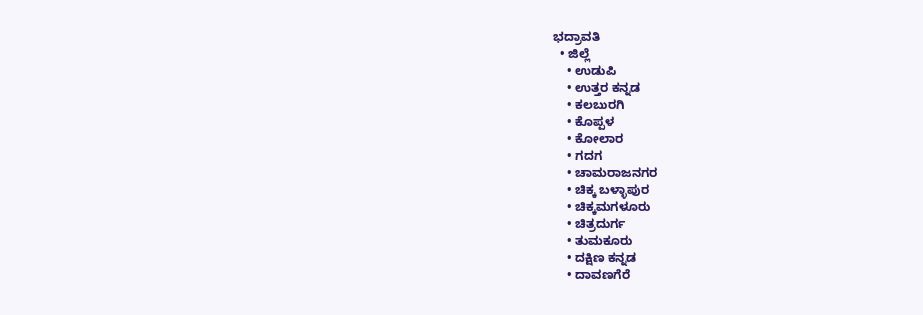ಭದ್ರಾವತಿ
  • ಜಿಲ್ಲೆ
    • ಉಡುಪಿ
    • ಉತ್ತರ ಕನ್ನಡ
    • ಕಲಬುರಗಿ
    • ಕೊಪ್ಪಳ
    • ಕೋಲಾರ
    • ಗದಗ
    • ಚಾಮರಾಜನಗರ
    • ಚಿಕ್ಕ ಬಳ್ಳಾಪುರ
    • ಚಿಕ್ಕಮಗಳೂರು
    • ಚಿತ್ರದುರ್ಗ
    • ತುಮಕೂರು
    • ದಕ್ಷಿಣ ಕನ್ನಡ
    • ದಾವಣಗೆರೆ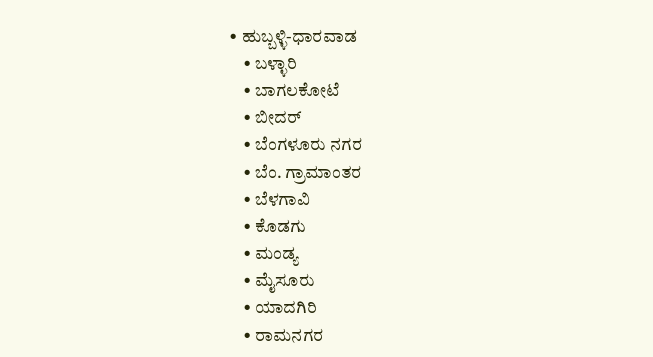• ಹುಬ್ಬಳ್ಳಿ-ಧಾರವಾಡ
    • ಬಳ್ಳಾರಿ
    • ಬಾಗಲಕೋಟೆ
    • ಬೀದರ್
    • ಬೆಂಗಳೂರು ನಗರ
    • ಬೆಂ. ಗ್ರಾಮಾಂತರ
    • ಬೆಳಗಾವಿ
    • ಕೊಡಗು
    • ಮಂಡ್ಯ
    • ಮೈಸೂರು
    • ಯಾದಗಿರಿ
    • ರಾಮನಗರ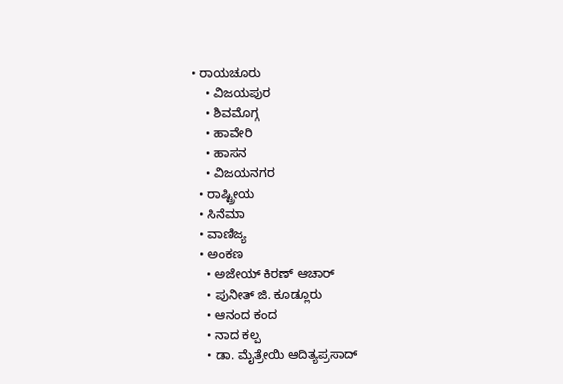• ರಾಯಚೂರು
    • ವಿಜಯಪುರ
    • ಶಿವಮೊಗ್ಗ
    • ಹಾವೇರಿ
    • ಹಾಸನ
    • ವಿಜಯನಗರ
  • ರಾಷ್ಟ್ರೀಯ
  • ಸಿನೆಮಾ
  • ವಾಣಿಜ್ಯ
  • ಅಂಕಣ
    • ಅಜೇಯ್ ಕಿರಣ್ ಆಚಾರ್
    • ಪುನೀತ್ ಜಿ. ಕೂಡ್ಲೂರು
    • ಆನಂದ ಕಂದ
    • ನಾದ ಕಲ್ಪ
    • ಡಾ. ಮೈತ್ರೇಯಿ ಆದಿತ್ಯಪ್ರಸಾದ್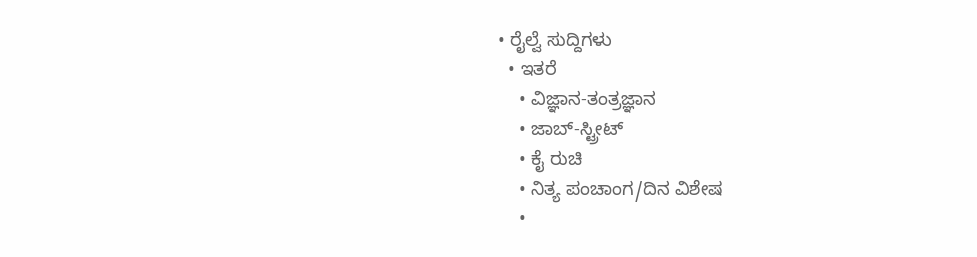• ರೈಲ್ವೆ ಸುದ್ದಿಗಳು
  • ಇತರೆ
    • ವಿಜ್ಞಾನ-ತಂತ್ರಜ್ಞಾನ
    • ಜಾಬ್-ಸ್ಟ್ರೀಟ್
    • ಕೈ ರುಚಿ
    • ನಿತ್ಯ ಪಂಚಾಂಗ/ದಿನ ವಿಶೇಷ
    •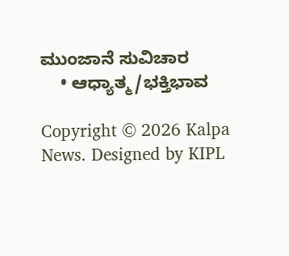ಮುಂಜಾನೆ ಸುವಿಚಾರ
    • ಆಧ್ಯಾತ್ಮ/ಭಕ್ತಿಭಾವ

Copyright © 2026 Kalpa News. Designed by KIPL